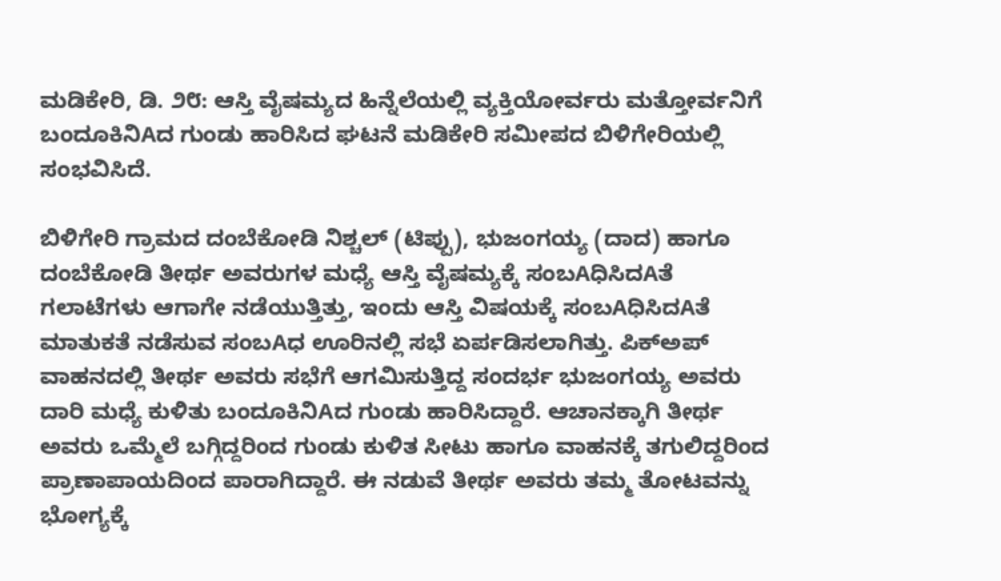ಮಡಿಕೇರಿ, ಡಿ. ೨೮: ಆಸ್ತಿ ವೈಷಮ್ಯದ ಹಿನ್ನೆಲೆಯಲ್ಲಿ ವ್ಯಕ್ತಿಯೋರ್ವರು ಮತ್ತೋರ್ವನಿಗೆ ಬಂದೂಕಿನಿAದ ಗುಂಡು ಹಾರಿಸಿದ ಘಟನೆ ಮಡಿಕೇರಿ ಸಮೀಪದ ಬಿಳಿಗೇರಿಯಲ್ಲಿ ಸಂಭವಿಸಿದೆ.

ಬಿಳಿಗೇರಿ ಗ್ರಾಮದ ದಂಬೆಕೋಡಿ ನಿಶ್ಚಲ್ (ಟಿಪ್ಪು), ಭುಜಂಗಯ್ಯ (ದಾದ) ಹಾಗೂ ದಂಬೆಕೋಡಿ ತೀರ್ಥ ಅವರುಗಳ ಮಧ್ಯೆ ಆಸ್ತಿ ವೈಷಮ್ಯಕ್ಕೆ ಸಂಬAಧಿಸಿದAತೆ ಗಲಾಟೆಗಳು ಆಗಾಗೇ ನಡೆಯುತ್ತಿತ್ತು, ಇಂದು ಆಸ್ತಿ ವಿಷಯಕ್ಕೆ ಸಂಬAಧಿಸಿದAತೆ ಮಾತುಕತೆ ನಡೆಸುವ ಸಂಬAಧ ಊರಿನಲ್ಲಿ ಸಭೆ ಏರ್ಪಡಿಸಲಾಗಿತ್ತು. ಪಿಕ್‌ಅಪ್ ವಾಹನದಲ್ಲಿ ತೀರ್ಥ ಅವರು ಸಭೆಗೆ ಆಗಮಿಸುತ್ತಿದ್ದ ಸಂದರ್ಭ ಭುಜಂಗಯ್ಯ ಅವರು ದಾರಿ ಮಧ್ಯೆ ಕುಳಿತು ಬಂದೂಕಿನಿAದ ಗುಂಡು ಹಾರಿಸಿದ್ದಾರೆ. ಆಚಾನಕ್ಕಾಗಿ ತೀರ್ಥ ಅವರು ಒಮ್ಮೆಲೆ ಬಗ್ಗಿದ್ದರಿಂದ ಗುಂಡು ಕುಳಿತ ಸೀಟು ಹಾಗೂ ವಾಹನಕ್ಕೆ ತಗುಲಿದ್ದರಿಂದ ಪ್ರಾಣಾಪಾಯದಿಂದ ಪಾರಾಗಿದ್ದಾರೆ. ಈ ನಡುವೆ ತೀರ್ಥ ಅವರು ತಮ್ಮ ತೋಟವನ್ನು ಭೋಗ್ಯಕ್ಕೆ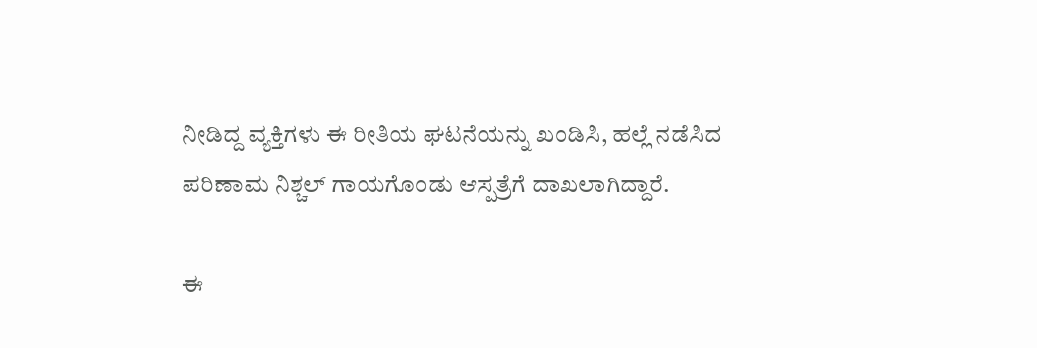ನೀಡಿದ್ದ ವ್ಯಕ್ತಿಗಳು ಈ ರೀತಿಯ ಘಟನೆಯನ್ನು ಖಂಡಿಸಿ, ಹಲ್ಲೆ ನಡೆಸಿದ ಪರಿಣಾಮ ನಿಶ್ಚಲ್ ಗಾಯಗೊಂಡು ಆಸ್ಪತ್ರೆಗೆ ದಾಖಲಾಗಿದ್ದಾರೆ.

ಈ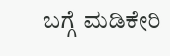ಬಗ್ಗೆ ಮಡಿಕೇರಿ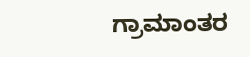ಗ್ರಾಮಾಂತರ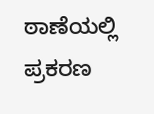ಠಾಣೆಯಲ್ಲಿ ಪ್ರಕರಣ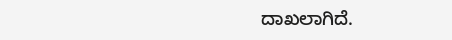ದಾಖಲಾಗಿದೆ.